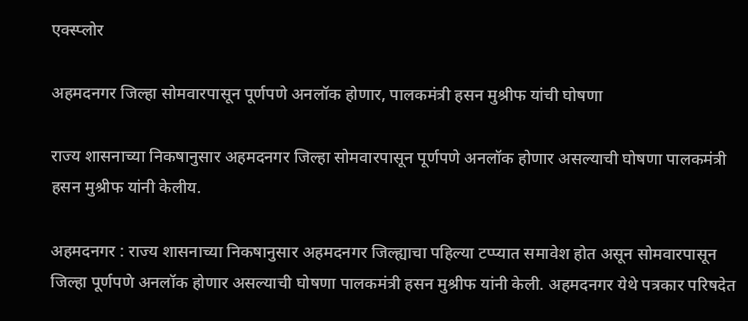एक्स्प्लोर

अहमदनगर जिल्हा सोमवारपासून पूर्णपणे अनलॉक होणार, पालकमंत्री हसन मुश्रीफ यांची घोषणा

राज्य शासनाच्या निकषानुसार अहमदनगर जिल्हा सोमवारपासून पूर्णपणे अनलॉक होणार असल्याची घोषणा पालकमंत्री हसन मुश्रीफ यांनी केलीय.

अहमदनगर : राज्य शासनाच्या निकषानुसार अहमदनगर जिल्ह्याचा पहिल्या टप्प्यात समावेश होत असून सोमवारपासून जिल्हा पूर्णपणे अनलॉक होणार असल्याची घोषणा पालकमंत्री हसन मुश्रीफ यांनी केली. अहमदनगर येथे पत्रकार परिषदेत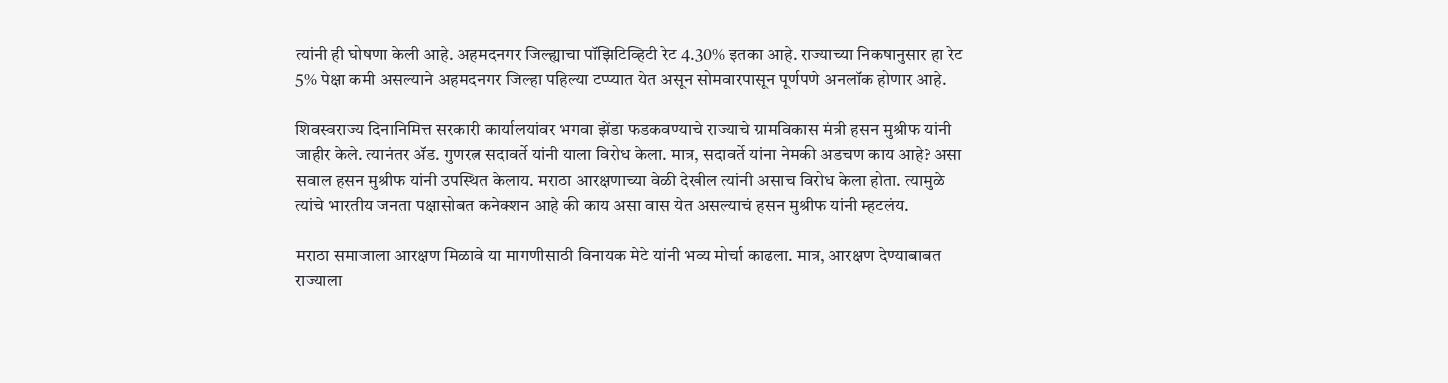त्यांनी ही घोषणा केली आहे. अहमदनगर जिल्ह्याचा पॉझिटिव्हिटी रेट 4.30% इतका आहे. राज्याच्या निकषानुसार हा रेट 5% पेक्षा कमी असल्याने अहमदनगर जिल्हा पहिल्या टप्प्यात येत असून सोमवारपासून पूर्णपणे अनलॉक होणार आहे.

शिवस्वराज्य दिनानिमित्त सरकारी कार्यालयांवर भगवा झेंडा फडकवण्याचे राज्याचे ग्रामविकास मंत्री हसन मुश्रीफ यांनी जाहीर केले. त्यानंतर ॲड. गुणरत्न सदावर्ते यांनी याला विरोध केला. मात्र, सदावर्ते यांना नेमकी अडचण काय आहे? असा सवाल हसन मुश्रीफ यांनी उपस्थित केलाय. मराठा आरक्षणाच्या वेळी देखील त्यांनी असाच विरोध केला होता. त्यामुळे त्यांचे भारतीय जनता पक्षासोबत कनेक्शन आहे की काय असा वास येत असल्याचं हसन मुश्रीफ यांनी म्हटलंय.

मराठा समाजाला आरक्षण मिळावे या मागणीसाठी विनायक मेटे यांनी भव्य मोर्चा काढला. मात्र, आरक्षण देण्याबाबत राज्याला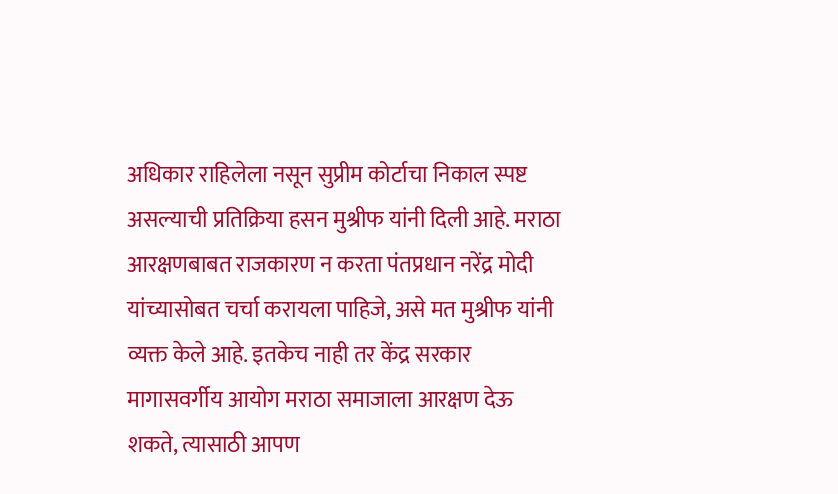अधिकार राहिलेला नसून सुप्रीम कोर्टाचा निकाल स्पष्ट असल्याची प्रतिक्रिया हसन मुश्रीफ यांनी दिली आहे. मराठा आरक्षणबाबत राजकारण न करता पंतप्रधान नरेंद्र मोदी यांच्यासोबत चर्चा करायला पाहिजे, असे मत मुश्रीफ यांनी व्यक्त केले आहे. इतकेच नाही तर केंद्र सरकार मागासवर्गीय आयोग मराठा समाजाला आरक्षण देऊ शकते, त्यासाठी आपण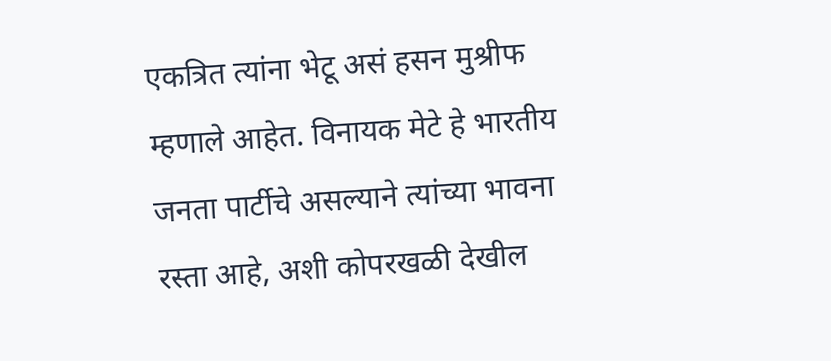एकत्रित त्यांना भेटू असं हसन मुश्रीफ म्हणाले आहेत. विनायक मेटे हे भारतीय जनता पार्टीचे असल्याने त्यांच्या भावना रस्ता आहे, अशी कोपरखळी देखील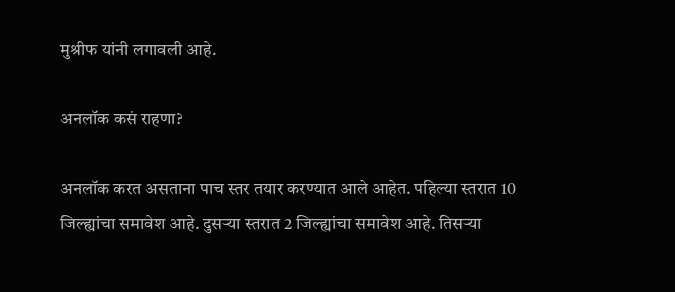मुश्रीफ यांनी लगावली आहे.

अनलॉक कसं राहणा?

अनलॉक करत असताना पाच स्तर तयार करण्यात आले आहेत. पहिल्या स्तरात 10 जिल्ह्यांचा समावेश आहे. दुसऱ्या स्तरात 2 जिल्ह्यांचा समावेश आहे. तिसऱ्या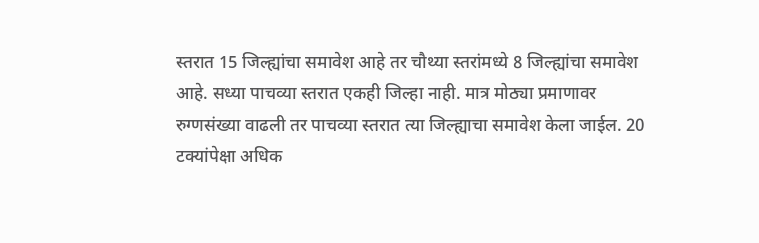स्तरात 15 जिल्ह्यांचा समावेश आहे तर चौथ्या स्तरांमध्ये 8 जिल्ह्यांचा समावेश आहे. सध्या पाचव्या स्तरात एकही जिल्हा नाही. मात्र मोठ्या प्रमाणावर रुग्णसंख्या वाढली तर पाचव्या स्तरात त्या जिल्ह्याचा समावेश केला जाईल. 20 टक्यांपेक्षा अधिक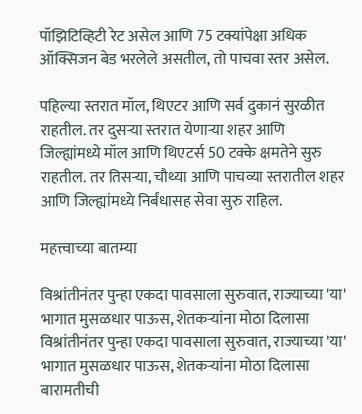पॉझिटिव्हिटी रेट असेल आणि 75 टक्यांपेक्षा अधिक ऑक्सिजन बेड भरलेले असतील, तो पाचवा स्तर असेल.

पहिल्या स्तरात मॉल, थिएटर आणि सर्व दुकानं सुरळीत राहतील. तर दुसऱ्या स्तरात येणाऱ्या शहर आणि जिल्ह्यांमध्ये मॉल आणि थिएटर्स 50 टक्के क्षमतेने सुरु राहतील. तर तिसऱ्या, चौथ्या आणि पाचव्या स्तरातील शहर आणि जिल्ह्यांमध्ये निर्बंधासह सेवा सुरु राहिल.

महत्त्वाच्या बातम्या

विश्रांतीनंतर पुन्हा एकदा पावसाला सुरुवात, राज्याच्या 'या' भागात मुसळधार पाऊस, शेतकऱ्यांना मोठा दिलासा
विश्रांतीनंतर पुन्हा एकदा पावसाला सुरुवात, राज्याच्या 'या' भागात मुसळधार पाऊस, शेतकऱ्यांना मोठा दिलासा
बारामतीची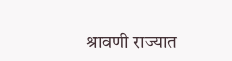श्रावणी राज्यात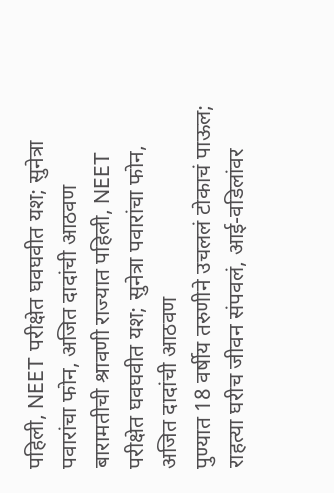पहिली, NEET परीक्षेत घवघवीत यश; सुनेत्रा पवारांचा फोन, अजित दादांची आठवण
बारामतीची श्रावणी राज्यात पहिली, NEET परीक्षेत घवघवीत यश; सुनेत्रा पवारांचा फोन, अजित दादांची आठवण
पुण्यात 18 वर्षीय तरुणीने उचललं टोकाचं पाऊल; राहत्या घरीच जीवन संपवलं, आई-वडिलांवर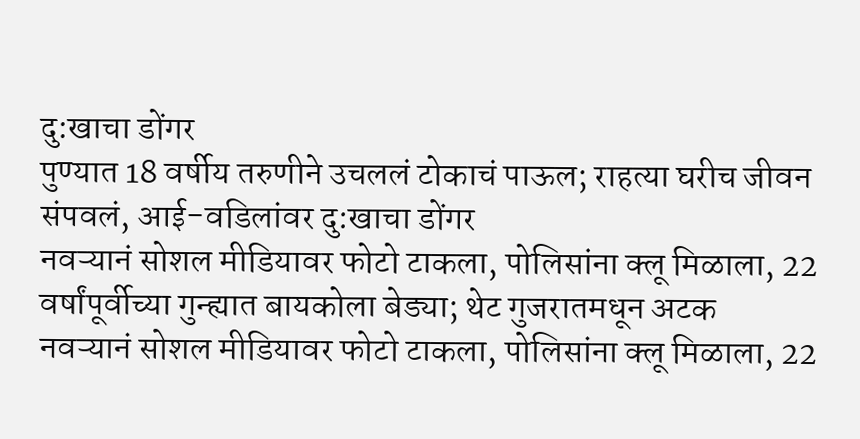दु:खाचा डोंगर
पुण्यात 18 वर्षीय तरुणीने उचललं टोकाचं पाऊल; राहत्या घरीच जीवन संपवलं, आई-वडिलांवर दु:खाचा डोंगर
नवऱ्यानं सोशल मीडियावर फोटो टाकला, पोलिसांना क्लू मिळाला, 22 वर्षांपूर्वीच्या गुन्ह्यात बायकोला बेड्या; थेट गुजरातमधून अटक
नवऱ्यानं सोशल मीडियावर फोटो टाकला, पोलिसांना क्लू मिळाला, 22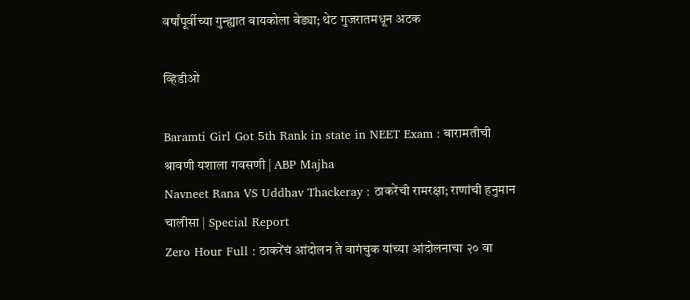वर्षांपूर्वीच्या गुन्ह्यात बायकोला बेड्या; थेट गुजरातमधून अटक

व्हिडीओ

Baramti Girl Got 5th Rank in state in NEET Exam : बारामतीची श्रावणी यशाला गवसणी | ABP Majha
Navneet Rana VS Uddhav Thackeray : ठाकरेंची रामरक्षा; राणांची हनुमान चालीसा | Special Report
Zero Hour Full : ठाकरेंचं आंदोलन ते वागंचुक यांच्या आंदोलनाचा २० वा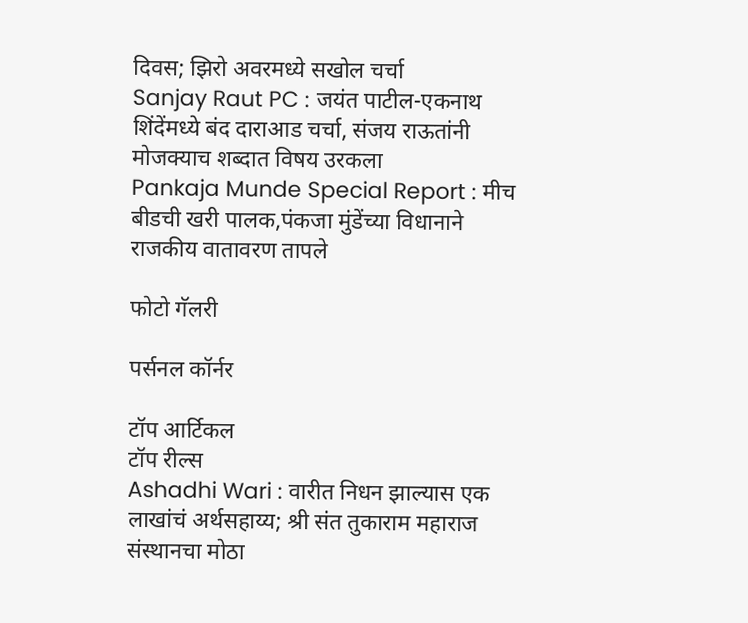दिवस; झिरो अवरमध्ये सखोल चर्चा
Sanjay Raut PC : जयंत पाटील-एकनाथ शिंदेंमध्ये बंद दाराआड चर्चा, संजय राऊतांनी मोजक्याच शब्दात विषय उरकला
Pankaja Munde Special Report : मीच बीडची खरी पालक,पंकजा मुंडेंच्या विधानाने राजकीय वातावरण तापले

फोटो गॅलरी

पर्सनल कॉर्नर

टॉप आर्टिकल
टॉप रील्स
Ashadhi Wari : वारीत निधन झाल्यास एक लाखांचं अर्थसहाय्य; श्री संत तुकाराम महाराज संस्थानचा मोठा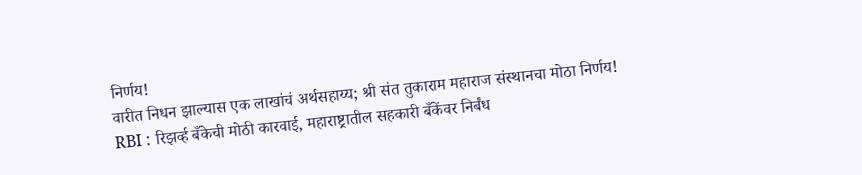निर्णय!
वारीत निधन झाल्यास एक लाखांचं अर्थसहाय्य; श्री संत तुकाराम महाराज संस्थानचा मोठा निर्णय!
RBI : रिझर्व्ह बँकेची मोठी कारवाई, महाराष्ट्रातील सहकारी बँकेंवर निर्बंध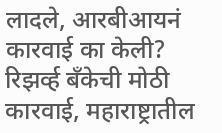लादले, आरबीआयनं कारवाई का केली?
रिझर्व्ह बँकेची मोठी कारवाई, महाराष्ट्रातील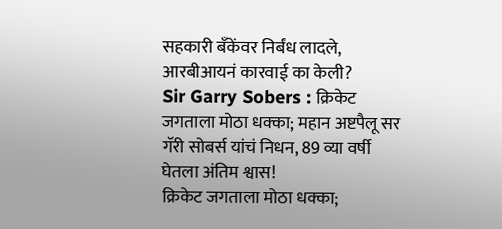सहकारी बँकेंवर निर्बंध लादले, आरबीआयनं कारवाई का केली?
Sir Garry Sobers : क्रिकेट जगताला मोठा धक्का; महान अष्टपैलू सर गॅरी सोबर्स यांचं निधन, 89 व्या वर्षी घेतला अंतिम श्वास!
क्रिकेट जगताला मोठा धक्का;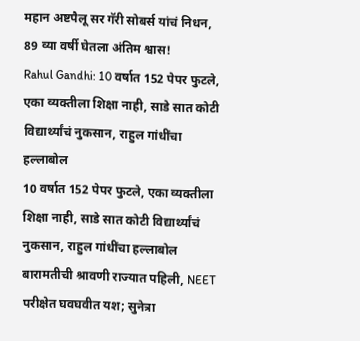महान अष्टपैलू सर गॅरी सोबर्स यांचं निधन, 89 व्या वर्षी घेतला अंतिम श्वास!
Rahul Gandhi: 10 वर्षात 152 पेपर फुटले, एका व्यक्तीला शिक्षा नाही, साडे सात कोटी विद्यार्थ्यांचं नुकसान, राहुल गांधींचा हल्लाबोल
10 वर्षात 152 पेपर फुटले, एका व्यक्तीला शिक्षा नाही, साडे सात कोटी विद्यार्थ्यांचं नुकसान, राहुल गांधींचा हल्लाबोल
बारामतीची श्रावणी राज्यात पहिली, NEET परीक्षेत घवघवीत यश; सुनेत्रा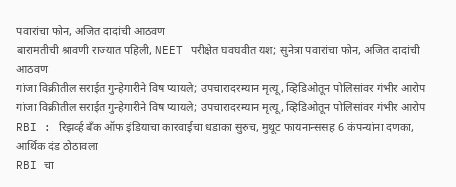पवारांचा फोन, अजित दादांची आठवण
बारामतीची श्रावणी राज्यात पहिली, NEET परीक्षेत घवघवीत यश; सुनेत्रा पवारांचा फोन, अजित दादांची आठवण
गांजा विक्रीतील सराईत गुन्हेगारीने विष प्यायले; उपचारादरम्यान मृत्यू, व्हिडिओतून पोलिसांवर गंभीर आरोप
गांजा विक्रीतील सराईत गुन्हेगारीने विष प्यायले; उपचारादरम्यान मृत्यू, व्हिडिओतून पोलिसांवर गंभीर आरोप
RBI : रिझर्व्ह बँक ऑफ इंडियाचा कारवाईचा धडाका सुरुच, मुथूट फायनान्ससह 6 कंपन्यांना दणका, आर्थिक दंड ठोठावला
RBI चा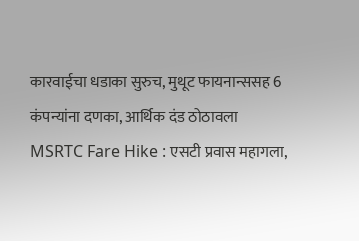कारवाईचा धडाका सुरुच, मुथूट फायनान्ससह 6 कंपन्यांना दणका, आर्थिक दंड ठोठावला
MSRTC Fare Hike : एसटी प्रवास महागला,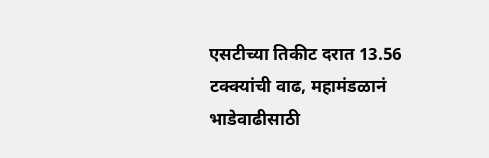एसटीच्या तिकीट दरात 13.56 टक्क्यांची वाढ, महामंडळानं भाडेवाढीसाठी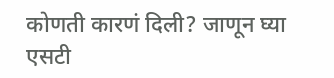कोणती कारणं दिली? जाणून घ्या
एसटी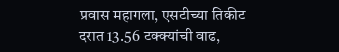प्रवास महागला, एसटीच्या तिकीट दरात 13.56 टक्क्यांची वाढ,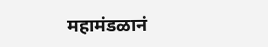महामंडळानं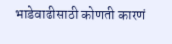भाडेवाढीसाठी कोणती कारणं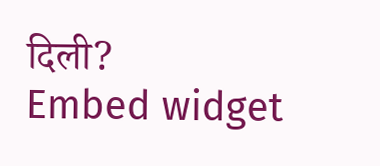दिली?
Embed widget